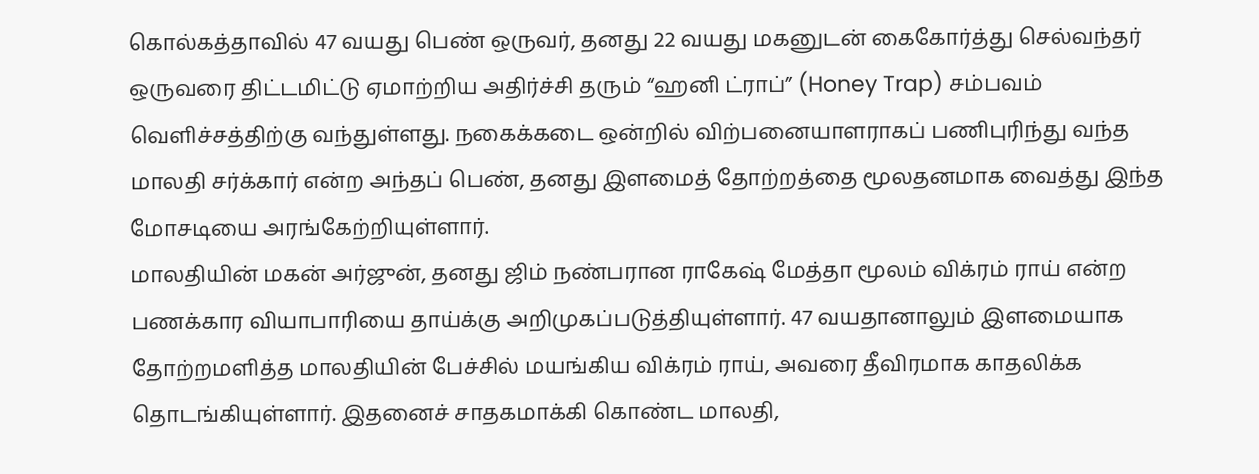கொல்கத்தாவில் 47 வயது பெண் ஒருவர், தனது 22 வயது மகனுடன் கைகோர்த்து செல்வந்தர் ஒருவரை திட்டமிட்டு ஏமாற்றிய அதிர்ச்சி தரும் “ஹனி ட்ராப்” (Honey Trap) சம்பவம் வெளிச்சத்திற்கு வந்துள்ளது. நகைக்கடை ஒன்றில் விற்பனையாளராகப் பணிபுரிந்து வந்த மாலதி சர்க்கார் என்ற அந்தப் பெண், தனது இளமைத் தோற்றத்தை மூலதனமாக வைத்து இந்த மோசடியை அரங்கேற்றியுள்ளார்.
மாலதியின் மகன் அர்ஜுன், தனது ஜிம் நண்பரான ராகேஷ் மேத்தா மூலம் விக்ரம் ராய் என்ற பணக்கார வியாபாரியை தாய்க்கு அறிமுகப்படுத்தியுள்ளார். 47 வயதானாலும் இளமையாக தோற்றமளித்த மாலதியின் பேச்சில் மயங்கிய விக்ரம் ராய், அவரை தீவிரமாக காதலிக்க தொடங்கியுள்ளார். இதனைச் சாதகமாக்கி கொண்ட மாலதி,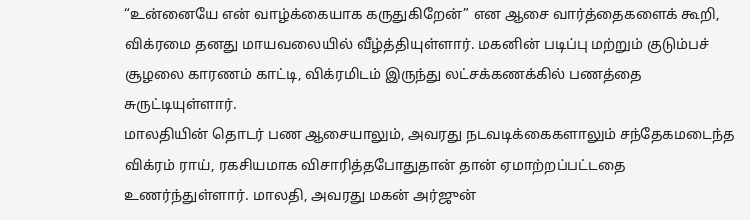“உன்னையே என் வாழ்க்கையாக கருதுகிறேன்” என ஆசை வார்த்தைகளைக் கூறி, விக்ரமை தனது மாயவலையில் வீழ்த்தியுள்ளார். மகனின் படிப்பு மற்றும் குடும்பச் சூழலை காரணம் காட்டி, விக்ரமிடம் இருந்து லட்சக்கணக்கில் பணத்தை சுருட்டியுள்ளார்.
மாலதியின் தொடர் பண ஆசையாலும், அவரது நடவடிக்கைகளாலும் சந்தேகமடைந்த விக்ரம் ராய், ரகசியமாக விசாரித்தபோதுதான் தான் ஏமாற்றப்பட்டதை உணர்ந்துள்ளார். மாலதி, அவரது மகன் அர்ஜுன்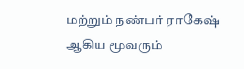மற்றும் நண்பர் ராகேஷ் ஆகிய மூவரும்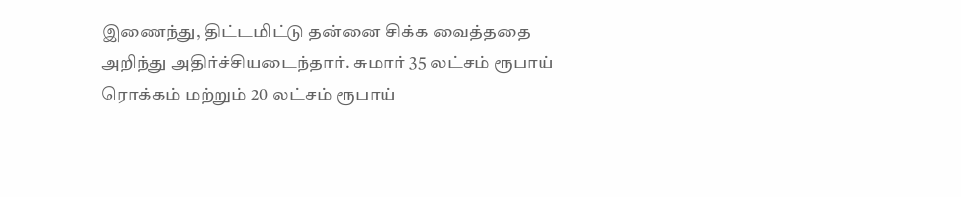இணைந்து, திட்டமிட்டு தன்னை சிக்க வைத்ததை அறிந்து அதிர்ச்சியடைந்தார். சுமார் 35 லட்சம் ரூபாய் ரொக்கம் மற்றும் 20 லட்சம் ரூபாய்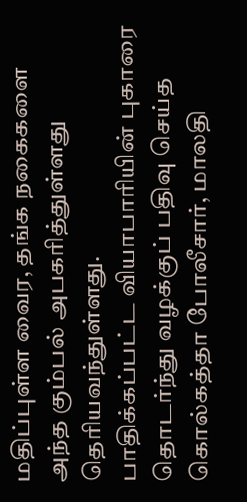மதிப்புள்ள வைர, தங்க நகைகளை அந்த கும்பல் அபகரித்துள்ளது தெரியவந்துள்ளது.
பாதிக்கப்பட்ட வியாபாரியின் புகாரை தொடர்ந்து வழக்குப் பதிவு செய்த கொல்கத்தா போலீசார், மாலதி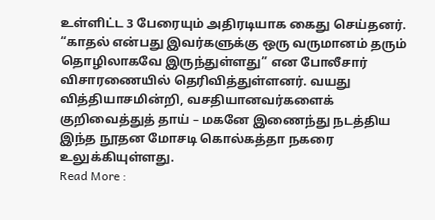உள்ளிட்ட 3 பேரையும் அதிரடியாக கைது செய்தனர். “காதல் என்பது இவர்களுக்கு ஒரு வருமானம் தரும் தொழிலாகவே இருந்துள்ளது” என போலீசார் விசாரணையில் தெரிவித்துள்ளனர். வயது வித்தியாசமின்றி, வசதியானவர்களைக் குறிவைத்துத் தாய் – மகனே இணைந்து நடத்திய இந்த நூதன மோசடி கொல்கத்தா நகரை உலுக்கியுள்ளது.
Read More :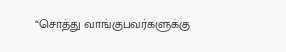“சொத்து வாங்குபவர்களுக்கு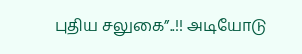புதிய சலுகை”..!! அடியோடு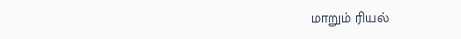மாறும் ரியல்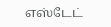எஸ்டேட்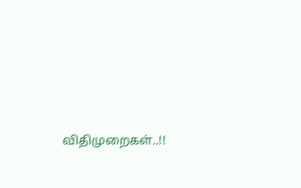விதிமுறைகள்..!!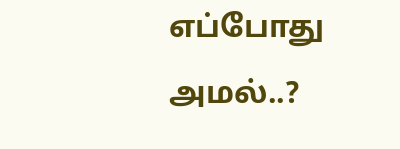எப்போது அமல்..?